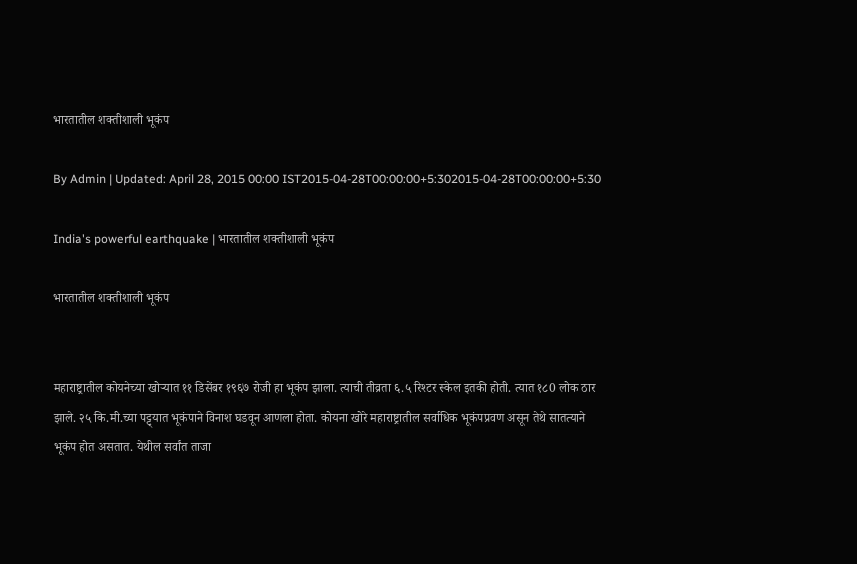भारतातील शक्तीशाली भूकंप

By Admin | Updated: April 28, 2015 00:00 IST2015-04-28T00:00:00+5:302015-04-28T00:00:00+5:30

India's powerful earthquake | भारतातील शक्तीशाली भूकंप

भारतातील शक्तीशाली भूकंप


महाराष्ट्रातील कोयनेच्या खोऱ्यात ११ डिसेंबर १९६७ रोजी हा भूकंप झाला. त्याची तीव्रता ६.५ रिश्टर स्केल इतकी होती. त्यात १८0 लोक ठार झाले. २५ कि.मी.च्या पट्ट्यात भूकंपाने विनाश घडवून आणला होता. कोयना खोरे महाराष्ट्रातील सर्वाधिक भूकंपप्रवण असून तेथे सातत्याने भूकंप होत असतात. येथील सर्वांत ताजा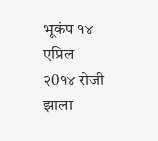भूकंप १४ एप्रिल २0१४ रोजी झाला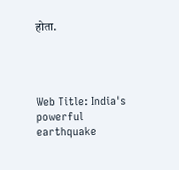होता.




Web Title: India's powerful earthquake